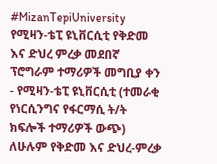#MizanTepiUniversity
የሚዛን-ቴፒ ዩኒቨርሲቲ የቅድመ እና ድህረ ምረቃ መደበኛ ፕሮግራም ተማሪዎች መግቢያ ቀን
- የሚዛን-ቴፒ ዩኒቨርሲቲ (ተመራቂ የነርሲንግና የፋርማሲ ት/ት ክፍሎች ተማሪዎች ውጭ) ለሁሉም የቅድመ እና ድህረ-ምረቃ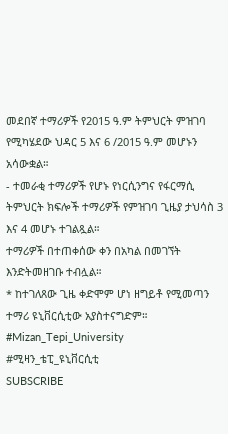መደበኛ ተማሪዎች የ2015 ዓ.ም ትምህርት ምዝገባ የሚካሄደው ህዳር 5 እና 6 /2015 ዓ.ም መሆኑን አሳውቋል።
- ተመራቂ ተማሪዎች የሆኑ የነርሲንግና የፋርማሲ ትምህርት ክፍሎች ተማሪዎች የምዝገባ ጊዜያ ታህሳስ 3 እና 4 መሆኑ ተገልጿል።
ተማሪዎች በተጠቀሰው ቀን በአካል በመገኘት እንድትመዘገቡ ተብሏል።
* ከተገለጸው ጊዜ ቀድሞም ሆነ ዘግይቶ የሚመጣን ተማሪ ዩኒቨርሲቲው አያስተናግድም።
#Mizan_Tepi_University
#ሚዛን_ቴፒ_ዩኒቨርሲቲ
SUBSCRIBE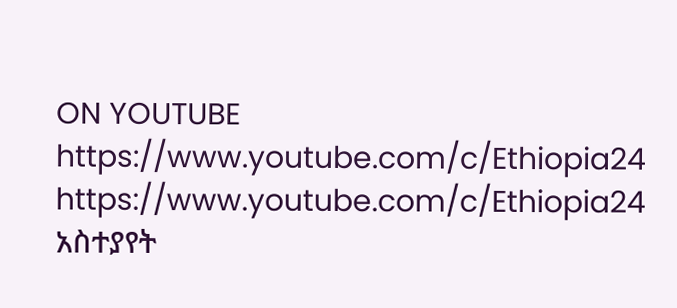ON YOUTUBE
https://www.youtube.com/c/Ethiopia24
https://www.youtube.com/c/Ethiopia24
አስተያየት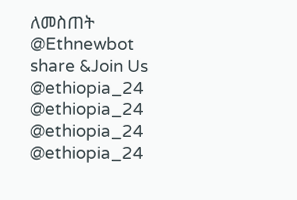ለመስጠት @Ethnewbot
share &Join Us
@ethiopia_24 @ethiopia_24
@ethiopia_24 @ethiopia_24